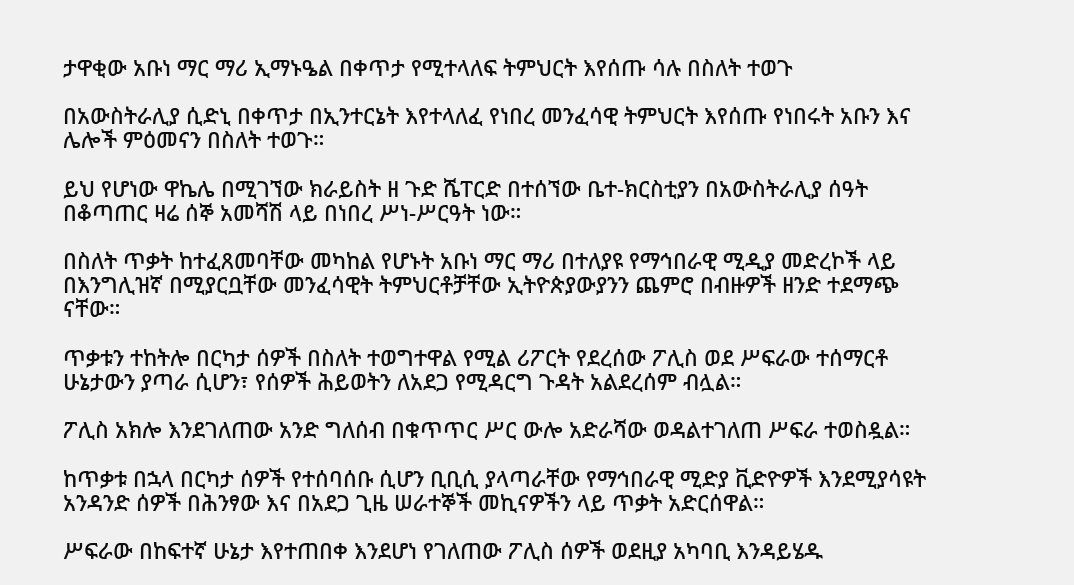ታዋቂው አቡነ ማር ማሪ ኢማኑዔል በቀጥታ የሚተላለፍ ትምህርት እየሰጡ ሳሉ በስለት ተወጉ

በአውስትራሊያ ሲድኒ በቀጥታ በኢንተርኔት እየተላለፈ የነበረ መንፈሳዊ ትምህርት እየሰጡ የነበሩት አቡን እና ሌሎች ምዕመናን በስለት ተወጉ።

ይህ የሆነው ዋኬሌ በሚገኘው ክራይስት ዘ ጉድ ሼፐርድ በተሰኘው ቤተ-ክርስቲያን በአውስትራሊያ ሰዓት በቆጣጠር ዛሬ ሰኞ አመሻሽ ላይ በነበረ ሥነ-ሥርዓት ነው።

በስለት ጥቃት ከተፈጸመባቸው መካከል የሆኑት አቡነ ማር ማሪ በተለያዩ የማኅበራዊ ሚዲያ መድረኮች ላይ በእንግሊዝኛ በሚያርቧቸው መንፈሳዊት ትምህርቶቻቸው ኢትዮጵያውያንን ጨምሮ በብዙዎች ዘንድ ተደማጭ ናቸው።

ጥቃቱን ተከትሎ በርካታ ሰዎች በስለት ተወግተዋል የሚል ሪፖርት የደረሰው ፖሊስ ወደ ሥፍራው ተሰማርቶ ሁኔታውን ያጣራ ሲሆን፣ የሰዎች ሕይወትን ለአደጋ የሚዳርግ ጉዳት አልደረሰም ብሏል።

ፖሊስ አክሎ እንደገለጠው አንድ ግለሰብ በቁጥጥር ሥር ውሎ አድራሻው ወዳልተገለጠ ሥፍራ ተወስዷል።

ከጥቃቱ በኋላ በርካታ ሰዎች የተሰባሰቡ ሲሆን ቢቢሲ ያላጣራቸው የማኅበራዊ ሚድያ ቪድዮዎች እንደሚያሳዩት አንዳንድ ሰዎች በሕንፃው እና በአደጋ ጊዜ ሠራተኞች መኪናዎችን ላይ ጥቃት አድርሰዋል።

ሥፍራው በከፍተኛ ሁኔታ እየተጠበቀ እንደሆነ የገለጠው ፖሊስ ሰዎች ወደዚያ አካባቢ እንዳይሄዱ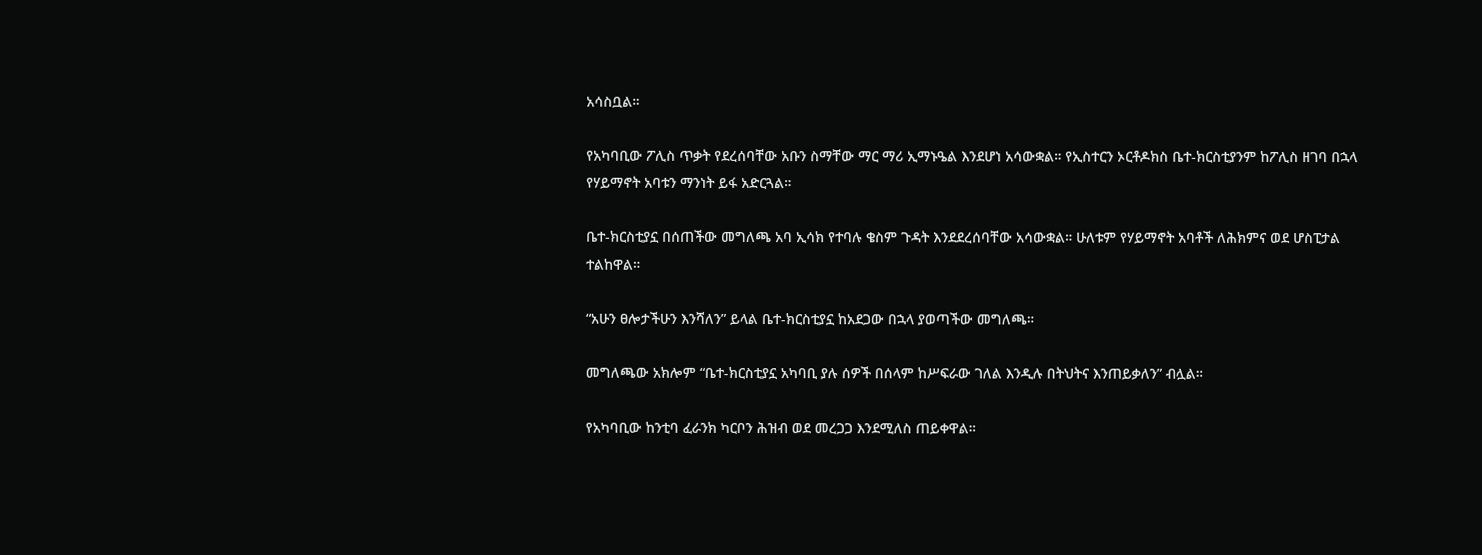አሳስቧል።

የአካባቢው ፖሊስ ጥቃት የደረሰባቸው አቡን ስማቸው ማር ማሪ ኢማኑዔል እንደሆነ አሳውቋል። የኢስተርን ኦርቶዶክስ ቤተ-ክርስቲያንም ከፖሊስ ዘገባ በኋላ የሃይማኖት አባቱን ማንነት ይፋ አድርጓል።

ቤተ-ክርስቲያኗ በሰጠችው መግለጫ አባ ኢሳክ የተባሉ ቄስም ጉዳት እንደደረሰባቸው አሳውቋል። ሁለቱም የሃይማኖት አባቶች ለሕክምና ወደ ሆስፒታል ተልከዋል።

“አሁን ፀሎታችሁን እንሻለን” ይላል ቤተ-ክርስቲያኗ ከአደጋው በኋላ ያወጣችው መግለጫ።

መግለጫው አክሎም “ቤተ-ክርስቲያኗ አካባቢ ያሉ ሰዎች በሰላም ከሥፍራው ገለል እንዲሉ በትህትና እንጠይቃለን” ብሏል።

የአካባቢው ከንቲባ ፈራንክ ካርቦን ሕዝብ ወደ መረጋጋ እንደሚለስ ጠይቀዋል።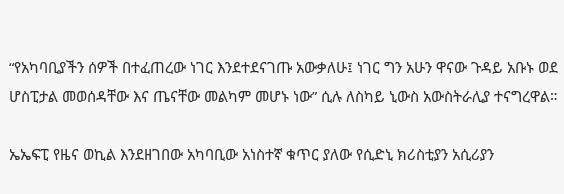“የአካባቢያችን ሰዎች በተፈጠረው ነገር እንደተደናገጡ አውቃለሁ፤ ነገር ግን አሁን ዋናው ጉዳይ አቡኑ ወደ ሆስፒታል መወሰዳቸው እና ጤናቸው መልካም መሆኑ ነው” ሲሉ ለስካይ ኒውስ አውስትራሊያ ተናግረዋል።

ኤኤፍፒ የዜና ወኪል እንደዘገበው አካባቢው አነስተኛ ቁጥር ያለው የሲድኒ ክሪስቲያን አሲሪያን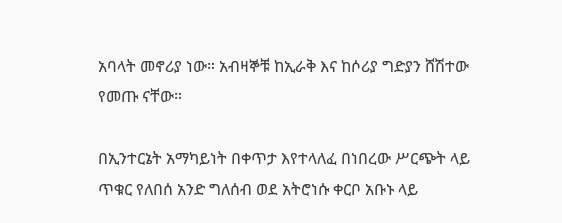አባላት መኖሪያ ነው። አብዛኞቹ ከኢራቅ እና ከሶሪያ ግድያን ሸሽተው የመጡ ናቸው።

በኢንተርኔት አማካይነት በቀጥታ እየተላለፈ በነበረው ሥርጭት ላይ ጥቁር የለበሰ አንድ ግለሰብ ወደ አትሮነሱ ቀርቦ አቡኑ ላይ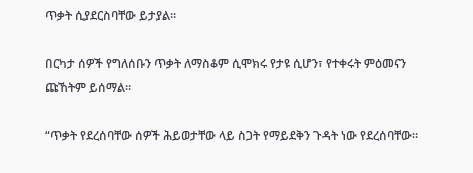ጥቃት ሲያደርስባቸው ይታያል።

በርካታ ሰዎች የግለሰቡን ጥቃት ለማስቆም ሲሞክሩ የታዩ ሲሆን፣ የተቀሩት ምዕመናን ጩኸትም ይሰማል።

“ጥቃት የደረሰባቸው ሰዎች ሕይወታቸው ላይ ስጋት የማይደቅን ጉዳት ነው የደረሰባቸው።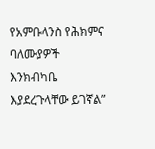የአምቡላንስ የሕክምና ባለሙያዎች እንክብካቤ እያደረጉላቸው ይገኛል”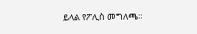ይላል የፖሊስ መግለጫ።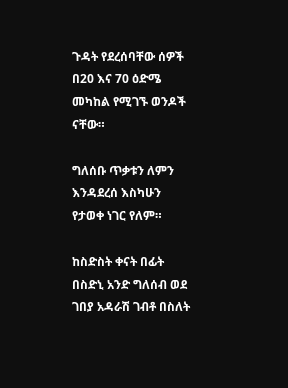ጉዳት የደረሰባቸው ሰዎች በ20 እና 70 ዕድሜ መካከል የሚገኙ ወንዶች ናቸው።

ግለሰቡ ጥቃቱን ለምን እንዳደረሰ እስካሁን የታወቀ ነገር የለም።

ከስድስት ቀናት በፊት በስድኒ አንድ ግለሰብ ወደ ገበያ አዳራሽ ገብቶ በስለት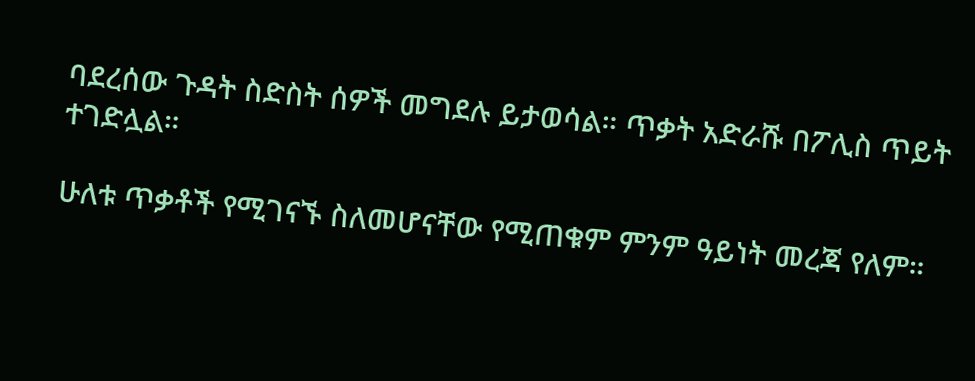ባደረሰው ጉዳት ስድስት ሰዎች መግደሉ ይታወሳል። ጥቃት አድራሹ በፖሊስ ጥይት ተገድሏል።

ሁለቱ ጥቃቶች የሚገናኙ ስለመሆናቸው የሚጠቁም ምንም ዓይነት መረጃ የለም።